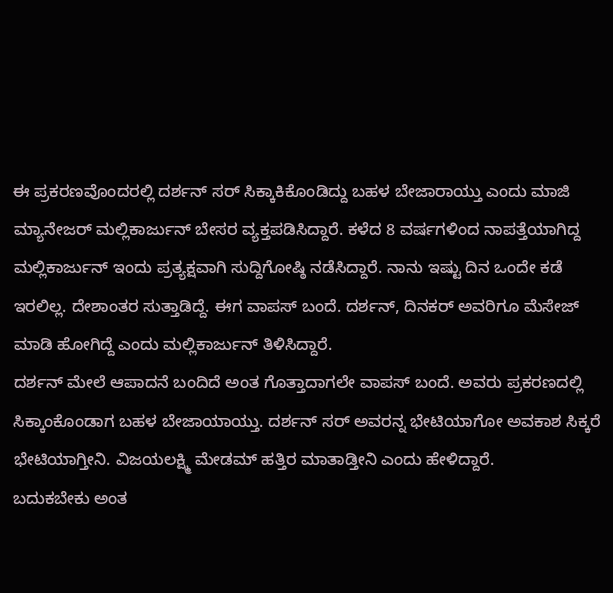ಈ ಪ್ರಕರಣವೊಂದರಲ್ಲಿ ದರ್ಶನ್ ಸರ್ ಸಿಕ್ಕಾಕಿಕೊಂಡಿದ್ದು ಬಹಳ ಬೇಜಾರಾಯ್ತು ಎಂದು ಮಾಜಿ ಮ್ಯಾನೇಜರ್ ಮಲ್ಲಿಕಾರ್ಜುನ್ ಬೇಸರ ವ್ಯಕ್ತಪಡಿಸಿದ್ದಾರೆ. ಕಳೆದ 8 ವರ್ಷಗಳಿಂದ ನಾಪತ್ತೆಯಾಗಿದ್ದ ಮಲ್ಲಿಕಾರ್ಜುನ್ ಇಂದು ಪ್ರತ್ಯಕ್ಷವಾಗಿ ಸುದ್ದಿಗೋಷ್ಠಿ ನಡೆಸಿದ್ದಾರೆ. ನಾನು ಇಷ್ಟು ದಿನ ಒಂದೇ ಕಡೆ ಇರಲಿಲ್ಲ. ದೇಶಾಂತರ ಸುತ್ತಾಡಿದ್ದೆ. ಈಗ ವಾಪಸ್ ಬಂದೆ. ದರ್ಶನ್, ದಿನಕರ್ ಅವರಿಗೂ ಮೆಸೇಜ್ ಮಾಡಿ ಹೋಗಿದ್ದೆ ಎಂದು ಮಲ್ಲಿಕಾರ್ಜುನ್ ತಿಳಿಸಿದ್ದಾರೆ.
ದರ್ಶನ್ ಮೇಲೆ ಆಪಾದನೆ ಬಂದಿದೆ ಅಂತ ಗೊತ್ತಾದಾಗಲೇ ವಾಪಸ್ ಬಂದೆ. ಅವರು ಪ್ರಕರಣದಲ್ಲಿ ಸಿಕ್ಕಾಂಕೊಂಡಾಗ ಬಹಳ ಬೇಜಾಯಾಯ್ತು. ದರ್ಶನ್ ಸರ್ ಅವರನ್ನ ಭೇಟಿಯಾಗೋ ಅವಕಾಶ ಸಿಕ್ಕರೆ ಭೇಟಿಯಾಗ್ತೀನಿ. ವಿಜಯಲಕ್ಷ್ಮಿ ಮೇಡಮ್ ಹತ್ತಿರ ಮಾತಾಡ್ತೀನಿ ಎಂದು ಹೇಳಿದ್ದಾರೆ.
ಬದುಕಬೇಕು ಅಂತ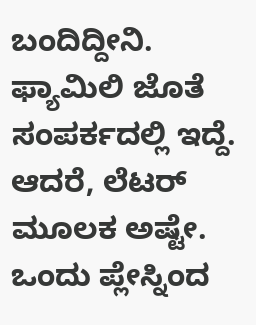ಬಂದಿದ್ದೀನಿ. ಫ್ಯಾಮಿಲಿ ಜೊತೆ ಸಂಪರ್ಕದಲ್ಲಿ ಇದ್ದೆ. ಆದರೆ, ಲೆಟರ್ ಮೂಲಕ ಅಷ್ಟೇ. ಒಂದು ಪ್ಲೇಸ್ನಿಂದ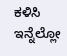ಕಳಿಸಿ ಇನ್ನೆಲ್ಲೋ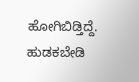ಹೋಗಿಬಿಡ್ತಿದ್ದೆ. ಹುಡಕಬೇಡಿ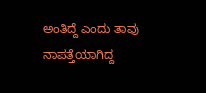ಅಂತಿದ್ದೆ ಎಂದು ತಾವು ನಾಪತ್ತೆಯಾಗಿದ್ದ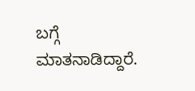ಬಗ್ಗೆ ಮಾತನಾಡಿದ್ದಾರೆ.